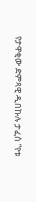የታዋቂው ድምጻዊ ዲበኩሉ ታፈሰ “የቱ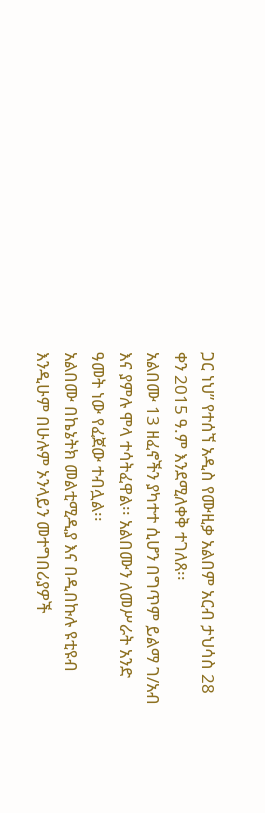ጋር ነህ” የተሰኘ አዲስ የሙዚቃ አልበም አርብ ታህሳስ 28 ቀን 2015 ዓ.ም እንደሚለቀቅ ተገለጸ፡፡
አልበሙ 13 ዘፈኖችን ያካተተ ሲሆን በግጥም ይልማ ገ/አብ እና ያምሉ ሞላ ተሳትፈዋል፡፡ አልበሙን ለመሥራት አንድ ዓመት ነው የፈጀው ተብሏል፡፡
አልበሙ በኬኔትክ መልቲሚዲያ እና በዲበኩሉ ዩቲዩብ እንዲሁም በሁሉም ኦንላይን መተግበሪያዎች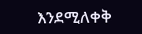እንደሚለቀቅ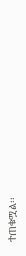ተጠቁሟል፡፡